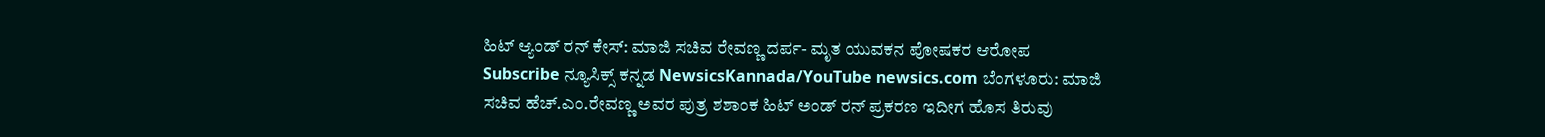ಹಿಟ್ ಆ್ಯಂಡ್ ರನ್ ಕೇಸ್: ಮಾಜಿ ಸಚಿವ ರೇವಣ್ಣ ದರ್ಪ- ಮೃತ ಯುವಕನ ಪೋಷಕರ ಆರೋಪ
Subscribe ನ್ಯೂಸಿಕ್ಸ್ ಕನ್ನಡ NewsicsKannada/YouTube newsics.com ಬೆಂಗಳೂರು: ಮಾಜಿ ಸಚಿವ ಹೆಚ್.ಎಂ.ರೇವಣ್ಣ ಅವರ ಪುತ್ರ ಶಶಾಂಕ ಹಿಟ್ ಅಂಡ್ ರನ್ ಪ್ರಕರಣ ಇದೀಗ ಹೊಸ ತಿರುವು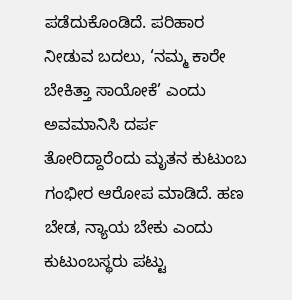ಪಡೆದುಕೊಂಡಿದೆ. ಪರಿಹಾರ ನೀಡುವ ಬದಲು, ‘ನಮ್ಮ ಕಾರೇ ಬೇಕಿತ್ತಾ ಸಾಯೋಕೆ’ ಎಂದು ಅವಮಾನಿಸಿ ದರ್ಪ ತೋರಿದ್ದಾರೆಂದು ಮೃತನ ಕುಟುಂಬ ಗಂಭೀರ ಆರೋಪ ಮಾಡಿದೆ. ಹಣ ಬೇಡ, ನ್ಯಾಯ ಬೇಕು ಎಂದು ಕುಟುಂಬಸ್ಥರು ಪಟ್ಟು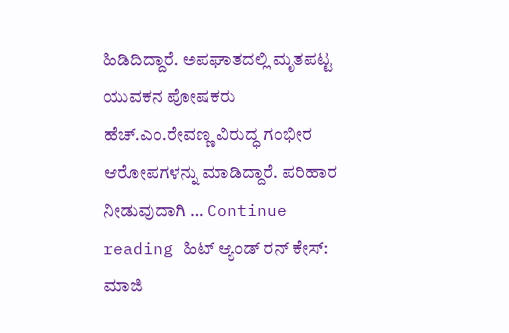ಹಿಡಿದಿದ್ದಾರೆ. ಅಪಘಾತದಲ್ಲಿ ಮೃತಪಟ್ಟ ಯುವಕನ ಪೋಷಕರು ಹೆಚ್.ಎಂ.ರೇವಣ್ಣ ವಿರುದ್ಧ ಗಂಭೀರ ಆರೋಪಗಳನ್ನು ಮಾಡಿದ್ದಾರೆ. ಪರಿಹಾರ ನೀಡುವುದಾಗಿ … Continue reading ಹಿಟ್ ಆ್ಯಂಡ್ ರನ್ ಕೇಸ್: ಮಾಜಿ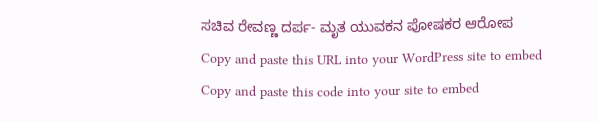ಸಚಿವ ರೇವಣ್ಣ ದರ್ಪ- ಮೃತ ಯುವಕನ ಪೋಷಕರ ಆರೋಪ
Copy and paste this URL into your WordPress site to embed
Copy and paste this code into your site to embed